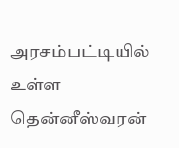அரசம்பட்டியில் உள்ள தென்னீஸ்வரன்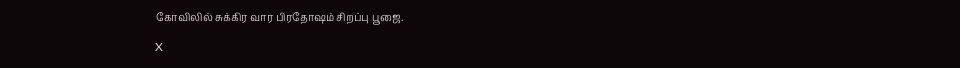கோவிலில் சுக்கிர வார பிரதோஷம் சிறப்பு பூஜை.

X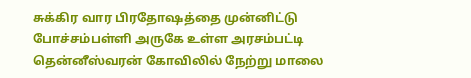சுக்கிர வார பிரதோஷத்தை முன்னிட்டு போச்சம்பள்ளி அருகே உள்ள அரசம்பட்டி தென்னீஸ்வரன் கோவிலில் நேற்று மாலை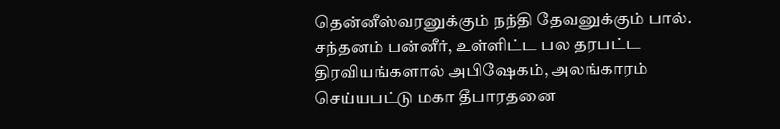தென்னீஸ்வரனுக்கும் நந்தி தேவனுக்கும் பால். சந்தனம் பன்னீர், உள்ளிட்ட பல தரபட்ட திரவியங்களால் அபிஷேகம், அலங்காரம் செய்யபட்டு மகா தீபாரதனை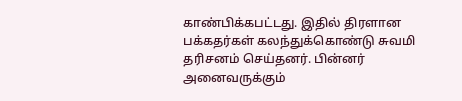காண்பிக்கபட்டது. இதில் திரளான பக்கதர்கள் கலந்துக்கொண்டு சுவமி தரிசனம் செய்தனர். பின்னர் அனைவருக்கும்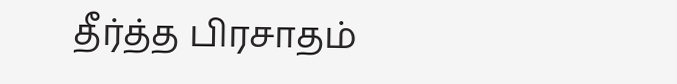தீர்த்த பிரசாதம்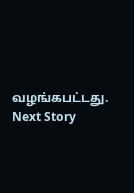வழங்கபட்டது.
Next Story